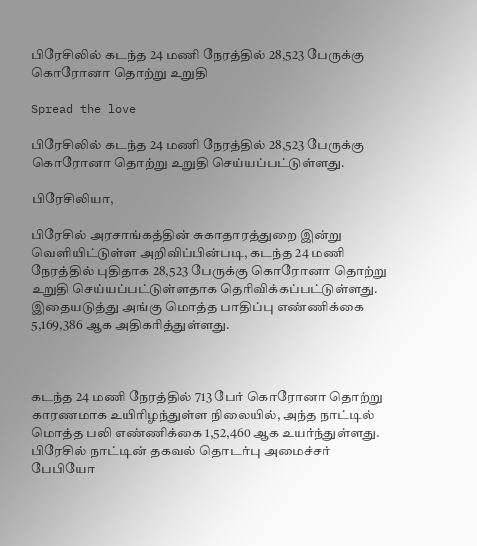பிரேசிலில் கடந்த 24 மணி நேரத்தில் 28,523 பேருக்கு கொரோனா தொற்று உறுதி

Spread the love

பிரேசிலில் கடந்த 24 மணி நேரத்தில் 28,523 பேருக்கு கொரோனா தொற்று உறுதி செய்யப்பட்டுள்ளது.

பிரேசிலியா,

பிரேசில் அரசாங்கத்தின் சுகாதாரத்துறை இன்று வெளியிட்டுள்ள அறிவிப்பின்படி, கடந்த 24 மணி நேரத்தில் புதிதாக 28,523 பேருக்கு கொரோனா தொற்று உறுதி செய்யப்பட்டுள்ளதாக தெரிவிக்கப்பட்டுள்ளது. இதையடுத்து அங்கு மொத்த பாதிப்பு எண்ணிக்கை 5,169,386 ஆக அதிகரித்துள்ளது.



கடந்த 24 மணி நேரத்தில் 713 பேர் கொரோனா தொற்று காரணமாக உயிரிழந்துள்ள நிலையில், அந்த நாட்டில் மொத்த பலி எண்ணிக்கை 1,52,460 ஆக உயர்ந்துள்ளது. பிரேசில் நாட்டின் தகவல் தொடர்பு அமைச்சர் பேபியோ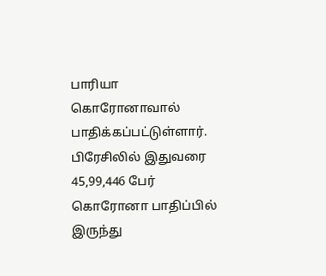பாரியா கொரோனாவால் பாதிக்கப்பட்டுள்ளார். பிரேசிலில் இதுவரை 45,99,446 பேர் கொரோனா பாதிப்பில் இருந்து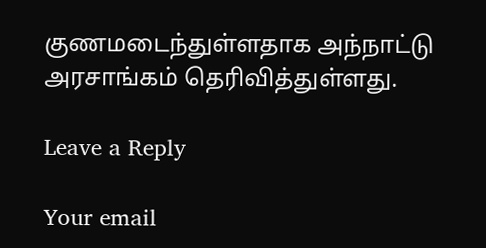குணமடைந்துள்ளதாக அந்நாட்டு அரசாங்கம் தெரிவித்துள்ளது.

Leave a Reply

Your email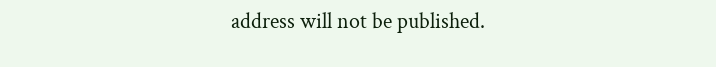address will not be published.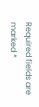Required fields are marked *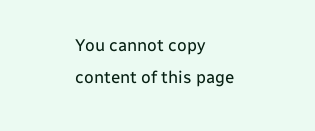You cannot copy content of this page